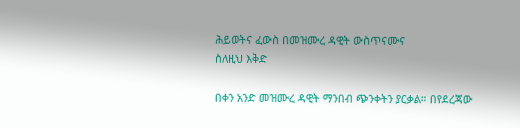ሕይወትና ፈውስ በመዝሙረ ዳዊት ውስጥናሙና
ስለዚህ እቅድ

በቀን አንድ መዝሙረ ዳዊት ማንበብ ጭንቀትን ያርቃል። በየደረጃው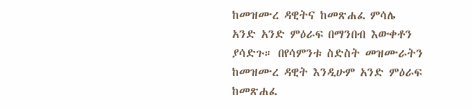ከመዝሙረ ዳዊትና ከመጽሐፈ ምሳሌ አንድ አንድ ምዕራፍ በማንበብ እውቀቶን ያሳድጉ። በየሳምንቱ ስድስት መዝሙራትን ከመዝሙረ ዳዊት እንዲሁም አንድ ምዕራፍ ከመጽሐፈ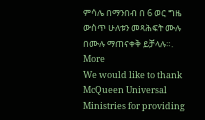ምሳሌ በማንበብ በ 6 ወር ግዜ ውስጥ ሁለቱን መጻሕፍት ሙሉ በሙሉ ማጠናቀቅ ይቻላሉ።.
More
We would like to thank McQueen Universal Ministries for providing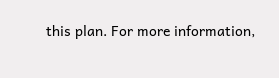this plan. For more information,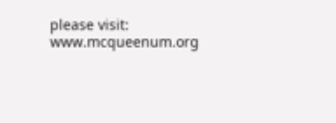please visit: www.mcqueenum.org